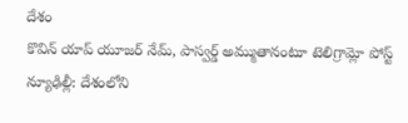దేశం
కొవిన్ యాప్ యూజర్ నేమ్, పాస్వర్డ్ అమ్ముతానంటూ టెలిగ్రామ్లో పోస్ట్
న్యూఢిల్లీ: దేశంలోని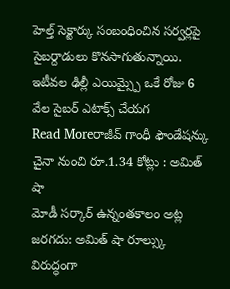హెల్త్ సెక్టార్కు సంబంధించిన సర్వర్లపై సైబర్దాడులు కొనసాగుతున్నాయి. ఇటీవల ఢిల్లీ ఎయిమ్స్పై ఒకే రోజు 6 వేల సైబర్ ఎటాక్స్ చేయగ
Read Moreరాజీవ్ గాంధీ ఫౌండేషన్కు చైనా నుంచి రూ.1.34 కోట్లు : అమిత్ షా
మోడీ సర్కార్ ఉన్నంతకాలం అట్ల జరగదు: అమిత్ షా రూల్స్కు విరుద్ధంగా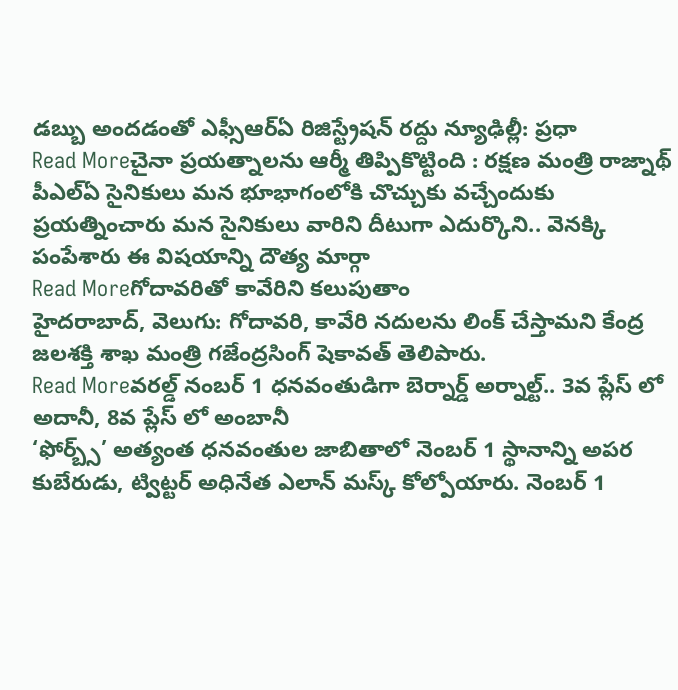డబ్బు అందడంతో ఎఫ్సీఆర్ఏ రిజిస్ట్రేషన్ రద్దు న్యూఢిల్లీ: ప్రధా
Read Moreచైనా ప్రయత్నాలను ఆర్మీ తిప్పికొట్టింది : రక్షణ మంత్రి రాజ్నాథ్
పీఎల్ఏ సైనికులు మన భూభాగంలోకి చొచ్చుకు వచ్చేందుకు ప్రయత్నించారు మన సైనికులు వారిని దీటుగా ఎదుర్కొని.. వెనక్కి పంపేశారు ఈ విషయాన్ని దౌత్య మార్గా
Read Moreగోదావరితో కావేరిని కలుపుతాం
హైదరాబాద్, వెలుగు: గోదావరి, కావేరి నదులను లింక్ చేస్తామని కేంద్ర జలశక్తి శాఖ మంత్రి గజేంద్రసింగ్ షెకావత్ తెలిపారు.
Read Moreవరల్డ్ నంబర్ 1 ధనవంతుడిగా బెర్నార్డ్ అర్నాల్ట్.. 3వ ప్లేస్ లో అదానీ, 8వ ప్లేస్ లో అంబానీ
‘ఫోర్బ్స్’ అత్యంత ధనవంతుల జాబితాలో నెంబర్ 1 స్థానాన్ని అపర కుబేరుడు, ట్విట్టర్ అధినేత ఎలాన్ మస్క్ కోల్పోయారు. నెంబర్ 1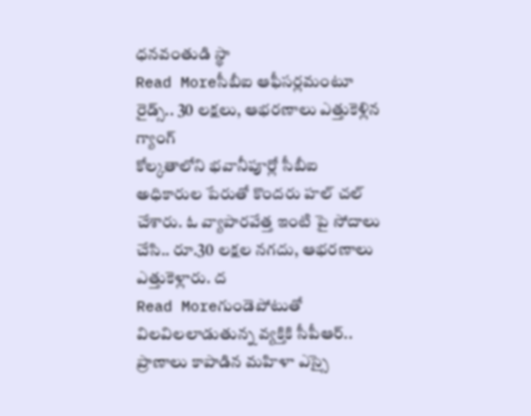ధనవంతుడి స్థా
Read Moreసీబీఐ ఆఫీసర్లమంటూ రైడ్స్.. 30 లక్షలు, ఆభరణాలు ఎత్తుకెళ్లిన గ్యాంగ్
కోల్కతాలోని భవానీపూర్లో సీబీఐ అధికారుల పేరుతో కొందరు హల్ చల్ చేశారు. ఓ వ్యాపారవేత్త ఇంటి పై సోదాలు చేసి.. రూ.30 లక్షల నగదు, ఆభరణాలు ఎత్తుకెళ్లారు. ద
Read Moreగుండెపోటుతో విలవిలలాడుతున్న వ్యక్తికి సీపీఆర్.. ప్రాణాలు కాపాడిన మహిళా ఎస్సై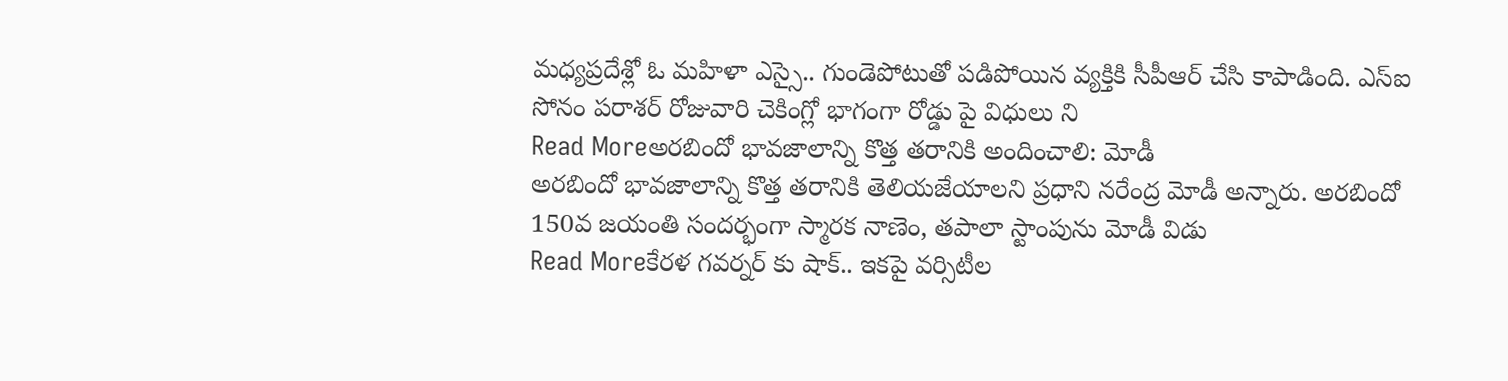మధ్యప్రదేశ్లో ఓ మహిళా ఎస్సై.. గుండెపోటుతో పడిపోయిన వ్యక్తికి సీపీఆర్ చేసి కాపాడింది. ఎస్ఐ సోనం పరాశర్ రోజువారి చెకింగ్లో భాగంగా రోడ్డు పై విధులు ని
Read Moreఅరబిందో భావజాలాన్ని కొత్త తరానికి అందించాలి: మోడీ
అరబిందో భావజాలాన్ని కొత్త తరానికి తెలియజేయాలని ప్రధాని నరేంద్ర మోడీ అన్నారు. అరబిందో 150వ జయంతి సందర్భంగా స్మారక నాణెం, తపాలా స్టాంపును మోడీ విడు
Read Moreకేరళ గవర్నర్ కు షాక్.. ఇకపై వర్సిటీల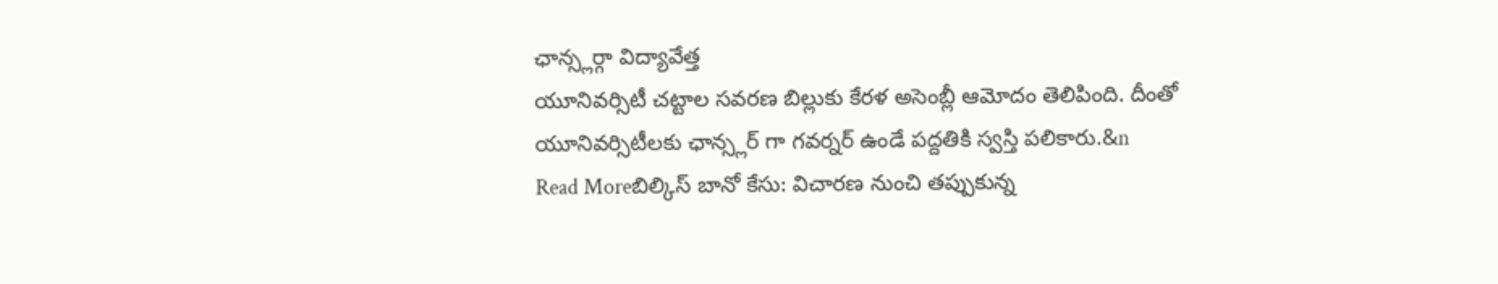ఛాన్స్లర్గా విద్యావేత్త
యూనివర్సిటీ చట్టాల సవరణ బిల్లుకు కేరళ అసెంబ్లీ ఆమోదం తెలిపింది. దీంతో యూనివర్సిటీలకు ఛాన్స్లర్ గా గవర్నర్ ఉండే పద్దతికి స్వస్తి పలికారు.&n
Read Moreబిల్కిస్ బానో కేసు: విచారణ నుంచి తప్పుకున్న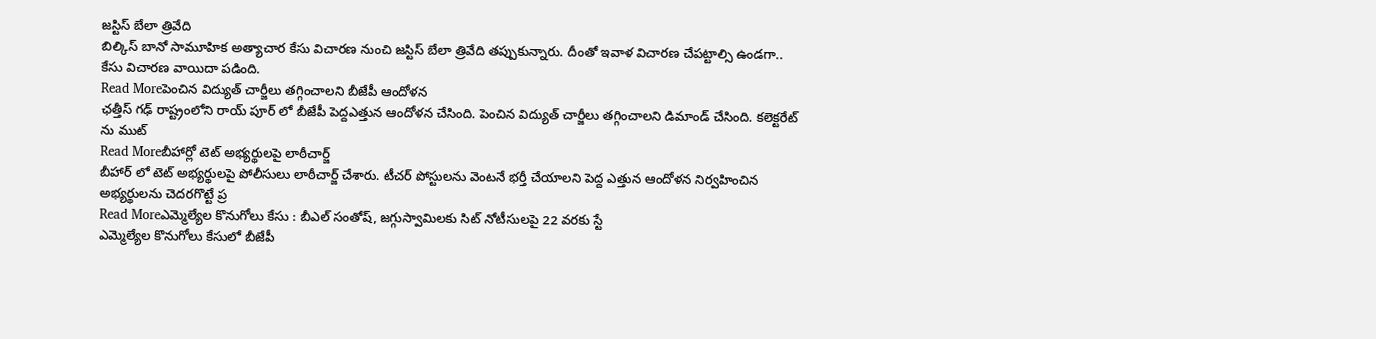జస్టిస్ బేలా త్రివేది
బిల్కిస్ బానో సామూహిక అత్యాచార కేసు విచారణ నుంచి జస్టిస్ బేలా త్రివేది తప్పుకున్నారు. దీంతో ఇవాళ విచారణ చేపట్టాల్సి ఉండగా.. కేసు విచారణ వాయిదా పడింది.
Read Moreపెంచిన విద్యుత్ చార్జీలు తగ్గించాలని బీజేపీ ఆందోళన
ఛత్తీస్ గఢ్ రాష్ట్రంలోని రాయ్ పూర్ లో బీజేపీ పెద్దఎత్తున ఆందోళన చేసింది. పెంచిన విద్యుత్ చార్జీలు తగ్గించాలని డిమాండ్ చేసింది. కలెక్టరేట్ ను ముట్
Read Moreబీహార్లో టెట్ అభ్యర్థులపై లాఠీచార్జ్
బీహార్ లో టెట్ అభ్యర్థులపై పోలీసులు లాఠీచార్జ్ చేశారు. టీచర్ పోస్టులను వెంటనే భర్తీ చేయాలని పెద్ద ఎత్తున ఆందోళన నిర్వహించిన అభ్యర్థులను చెదరగొట్టే ప్ర
Read Moreఎమ్మెల్యేల కొనుగోలు కేసు : బీఎల్ సంతోష్, జగ్గుస్వామిలకు సిట్ నోటీసులపై 22 వరకు స్టే
ఎమ్మెల్యేల కొనుగోలు కేసులో బీజేపీ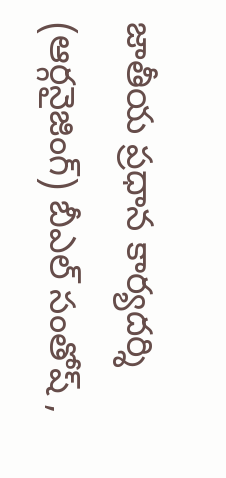జాతీయ ప్రధాన కార్యదర్శి (ఆర్గనైజింగ్) బీఎల్ సంతోష్ ,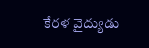కేరళ వైద్యుడు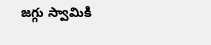జగ్గు స్వామికి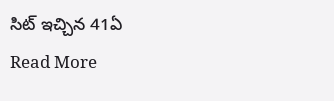సిట్ ఇచ్చిన 41ఏ
Read More